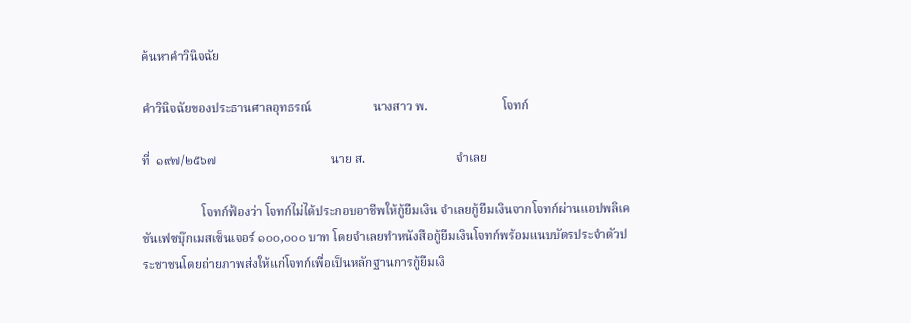ค้นหาคำวินิจฉัย

คำวินิจฉัยของประธานศาลอุทธรณ์                    นางสาว พ.                        โจทก์

ที่  ๑๙๗/๒๕๖๗                                     นาย ส.                             จำเลย

                   โจทก์ฟ้องว่า โจทก์ไม่ได้ประกอบอาชีพให้กู้ยืมเงิน จำเลยกู้ยืมเงินจากโจทก์ผ่านแอปพลิเคชันเฟซบุ๊กเมสเซ็นเจอร์ ๑๐๐,๐๐๐ บาท โดยจำเลยทำหนังสือกู้ยืมเงินโจทก์พร้อมแนบบัตรประจำตัวประชาชนโดยถ่ายภาพส่งให้แก่โจทก์เพื่อเป็นหลักฐานการกู้ยืมเงิ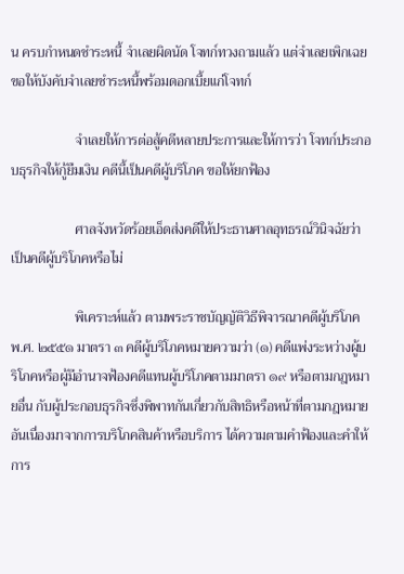น ครบกำหนดชำระหนี้ จำเลยผิดนัด โจทก์ทวงถามแล้ว แต่จำเลยเพิกเฉย ขอให้บังคับจำเลยชำระหนี้พร้อมดอกเบี้ยแก่โจทก์

                   จำเลยให้การต่อสู้คดีหลายประการและให้การว่า โจทก์ประกอบธุรกิจให้กู้ยืมเงิน คดีนี้เป็นคดีผู้บริโภค ขอให้ยกฟ้อง

                   ศาลจังหวัดร้อยเอ็ดส่งคดีให้ประธานศาลอุทธรณ์วินิจฉัยว่าเป็นคดีผู้บริโภคหรือไม่

                   พิเคราะห์แล้ว ตามพระราชบัญญัติวิธีพิจารณาคดีผู้บริโภค พ.ศ. ๒๕๕๑ มาตรา ๓ คดีผู้บริโภคหมายความว่า (๑) คดีแพ่งระหว่างผู้บริโภคหรือผู้มีอำนาจฟ้องคดีแทนผู้บริโภคตามมาตรา ๑๙ หรือตามกฎหมายอื่น กับผู้ประกอบธุรกิจซึ่งพิพาทกันเกี่ยวกับสิทธิหรือหน้าที่ตามกฎหมายอันเนื่องมาจากการบริโภคสินค้าหรือบริการ ได้ความตามคำฟ้องและคำให้การ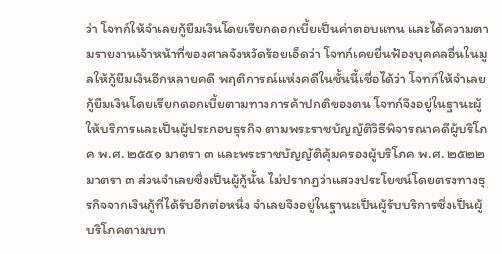ว่า โจทก์ให้จำเลยกู้ยืมเงินโดยเรียกดอกเบี้ยเป็นค่าตอบแทน และได้ความตามรายงานเจ้าหน้าที่ของศาลจังหวัดร้อยเอ็ดว่า โจทก์เคยยื่นฟ้องบุคคลอื่นในมูลให้กู้ยืมเงินอีกหลายคดี พฤติการณ์แห่งคดีในชั้นนี้เชื่อได้ว่า โจทก์ให้จำเลยกู้ยืมเงินโดยเรียกดอกเบี้ยตามทางการค้าปกติของตน โจทก์จึงอยู่ในฐานะผู้ให้บริการและเป็นผู้ประกอบธุรกิจ ตามพระราชบัญญัติวิธีพิจารณาคดีผู้บริโภค พ.ศ. ๒๕๕๑ มาตรา ๓ และพระราชบัญญัติคุ้มครองผู้บริโภค พ.ศ. ๒๕๒๒ มาตรา ๓ ส่วนจำเลยซึ่งเป็นผู้กู้นั้น ไม่ปรากฏว่าแสวงประโยชน์โดยตรงทางธุรกิจจากเงินกู้ที่ได้รับอีกต่อหนึ่ง จำเลยจึงอยู่ในฐานะเป็นผู้รับบริการซึ่งเป็นผู้บริโภคตามบท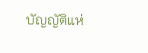บัญญัติแห่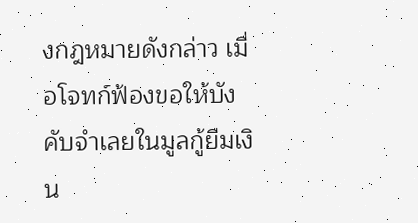งกฎหมายดังกล่าว เมื่อโจทก์ฟ้องขอให้บังคับจำเลยในมูลกู้ยืมเงิน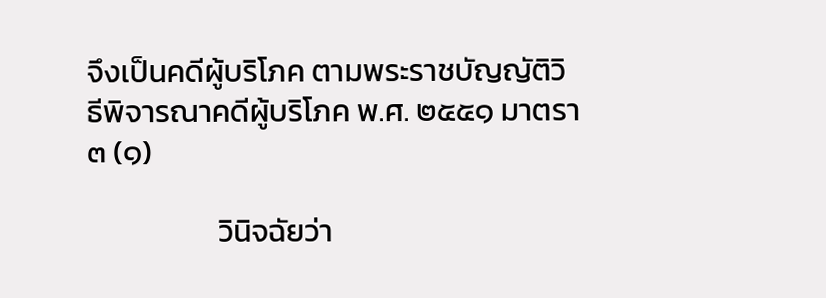จึงเป็นคดีผู้บริโภค ตามพระราชบัญญัติวิธีพิจารณาคดีผู้บริโภค พ.ศ. ๒๕๕๑ มาตรา ๓ (๑)

                   วินิจฉัยว่า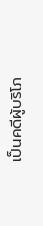เป็นคดีผู้บริโภ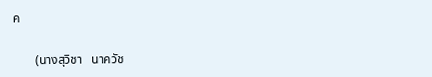ค

       (นางสุวิชา   นาควัช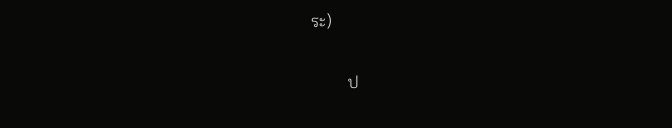ระ)

         ป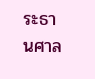ระธานศาล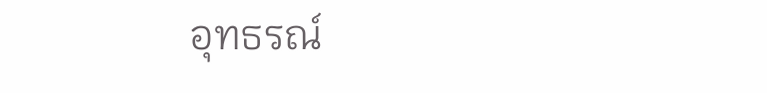อุทธรณ์